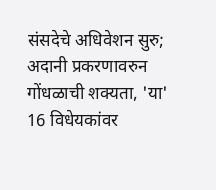संसदेचे अधिवेशन सुरु; अदानी प्रकरणावरुन गोंधळाची शक्यता, 'या' 16 विधेयकांवर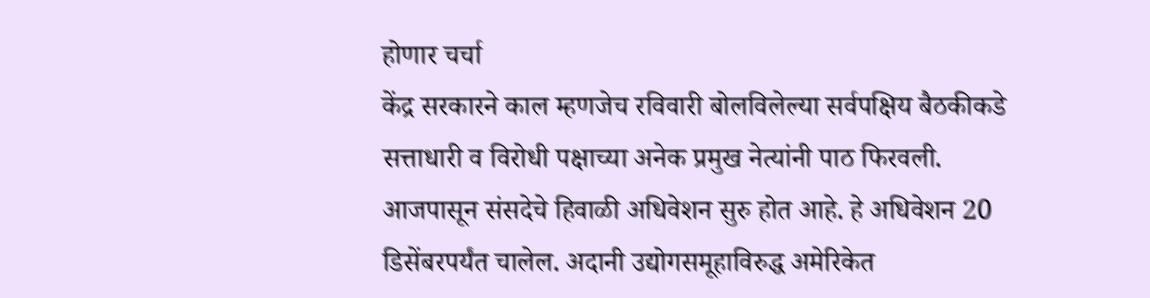होणार चर्चा
केंद्र सरकारने काल म्हणजेच रविवारी बोलविलेल्या सर्वपक्षिय बैठकीकडे सत्ताधारी व विरोधी पक्षाच्या अनेक प्रमुख नेत्यांनी पाठ फिरवली. आजपासून संसदेचे हिवाळी अधिवेशन सुरु होत आहे. हे अधिवेशन 20 डिसेंबरपर्यंत चालेल. अदानी उद्योगसमूहाविरुद्ध अमेरिकेत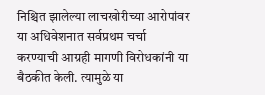निश्चित झालेल्या लाचखोरीच्या आरोपांवर या अधिवेशनात सर्वप्रथम चर्चा करण्याची आग्रही मागणी विरोधकांनी या बैठकीत केली. त्यामुळे या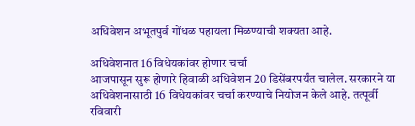अधिवेशन अभूतपुर्व गोंधळ पहायला मिळण्याची शक्यता आहे.

अधिवेशनात 16 विधेयकांवर होणार चर्चा
आजपासून सुरू होणारे हिवाळी अधिवेशन 20 डिसेंबरपर्यंत चालेल. सरकारने या अधिवेशनासाठी 16 विधेयकांवर चर्चा करण्याचे नियोजन केले आहे. तत्पूर्वी रविवारी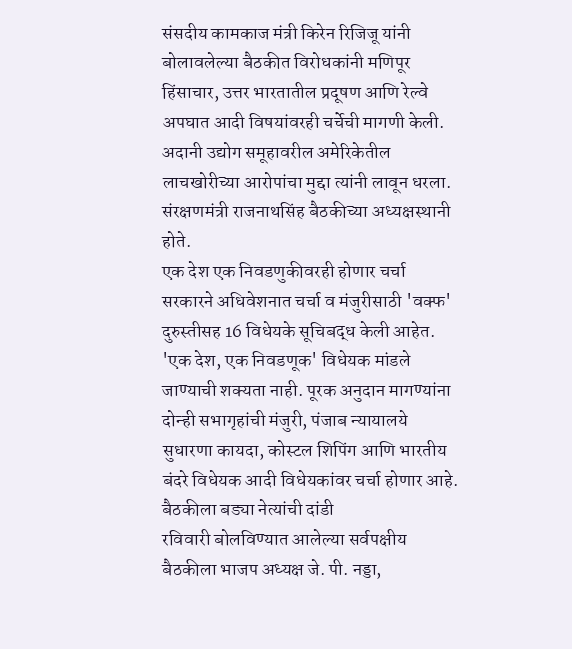संसदीय कामकाज मंत्री किरेन रिजिजू यांनी बोलावलेल्या बैठकीत विरोधकांनी मणिपूर हिंसाचार, उत्तर भारतातील प्रदूषण आणि रेल्वे अपघात आदी विषयांवरही चर्चेची मागणी केली. अदानी उद्योग समूहावरील अमेरिकेतील लाचखोरीच्या आरोपांचा मुद्दा त्यांनी लावून धरला. संरक्षणमंत्री राजनाथसिंह बैठकीच्या अध्यक्षस्थानी होते.
एक देश एक निवडणुकीवरही होणार चर्चा
सरकारने अधिवेशनात चर्चा व मंजुरीसाठी 'वक्फ' दुरुस्तीसह 16 विधेयके सूचिबद्ध केली आहेत. 'एक देश, एक निवडणूक' विधेयक मांडले जाण्याची शक्यता नाही. पूरक अनुदान मागण्यांना दोन्ही सभागृहांची मंजुरी, पंजाब न्यायालये सुधारणा कायदा, कोस्टल शिपिंग आणि भारतीय बंदरे विधेयक आदी विधेयकांवर चर्चा होणार आहे.
बैठकीला बड्या नेत्यांची दांडी
रविवारी बोलविण्यात आलेल्या सर्वपक्षीय बैठकीला भाजप अध्यक्ष जे. पी. नड्डा,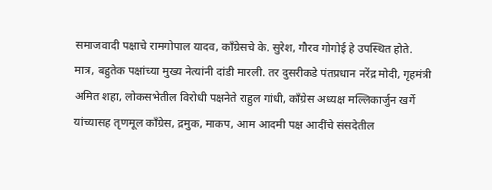समाजवादी पक्षाचे रामगोपाल यादव, काँग्रेसचे के. सुरेश, गौरव गोगोई हे उपस्थित होते. मात्र, बहुतेक पक्षांच्या मुख्य नेत्यांनी दांडी मारली. तर दुसरीकडे पंतप्रधान नरेंद्र मोदी, गृहमंत्री अमित शहा, लोकसभेतील विरोधी पक्षनेते राहुल गांधी, काँग्रेस अध्यक्ष मल्लिकार्जुन खर्गे यांच्यासह तृणमूल काँग्रेस, द्रमुक, माकप, आम आदमी पक्ष आदींचे संसदेतील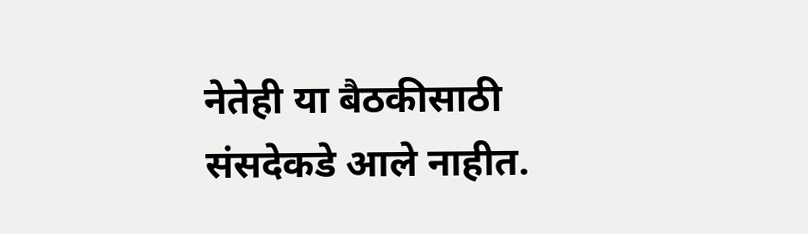नेतेही या बैठकीसाठी संसदेकडे आले नाहीत.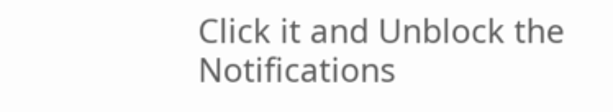Click it and Unblock the Notifications